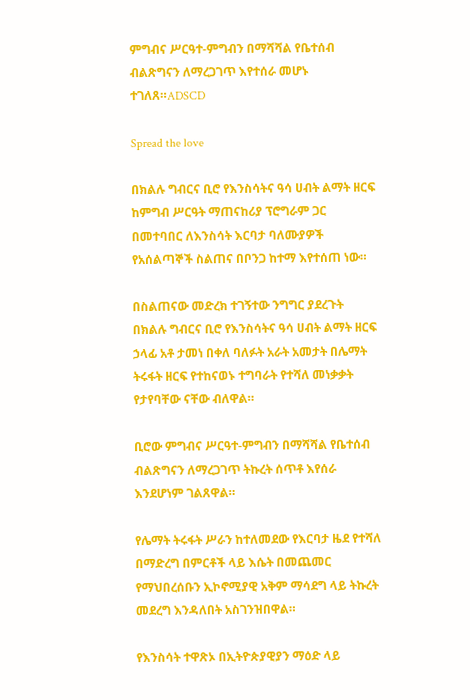ምግብና ሥርዓተ-ምግብን በማሻሻል የቤተሰብ ብልጽግናን ለማረጋገጥ እየተሰራ መሆኑ ተገለጸ።ADSCD

Spread the love

በክልሉ ግብርና ቢሮ የእንስሳትና ዓሳ ሀብት ልማት ዘርፍ ከምግብ ሥርዓት ማጠናከሪያ ፕሮግራም ጋር በመተባበር ለእንስሳት እርባታ ባለሙያዎች የአሰልጣኞች ስልጠና በቦንጋ ከተማ እየተሰጠ ነው።

በስልጠናው መድረክ ተገኝተው ንግግር ያደረጉት በክልሉ ግብርና ቢሮ የእንስሳትና ዓሳ ሀብት ልማት ዘርፍ ኃላፊ አቶ ታመነ በቀለ ባለፉት አራት አመታት በሌማት ትሩፋት ዘርፍ የተከናወኑ ተግባራት የተሻለ መነቃቃት የታየባቸው ናቸው ብለዋል።

ቢሮው ምግብና ሥርዓተ-ምግብን በማሻሻል የቤተሰብ ብልጽግናን ለማረጋገጥ ትኩረት ሰጥቶ እየሰራ እንደሆነም ገልጸዋል።

የሌማት ትሩፋት ሥራን ከተለመደው የእርባታ ዜደ የተሻለ በማድረግ በምርቶች ላይ እሴት በመጨመር የማህበረሰቡን ኢኮኖሚያዊ አቅም ማሳደግ ላይ ትኩረት መደረግ እንዳለበት አስገንዝበዋል።

የእንስሳት ተዋጽኦ በኢትዮጵያዊያን ማዕድ ላይ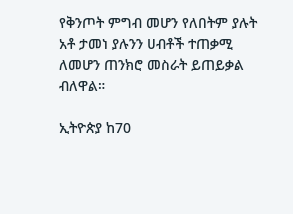የቅንጦት ምግብ መሆን የለበትም ያሉት አቶ ታመነ ያሉንን ሀብቶች ተጠቃሚ ለመሆን ጠንክሮ መስራት ይጠይቃል ብለዋል።

ኢትዮጵያ ከ70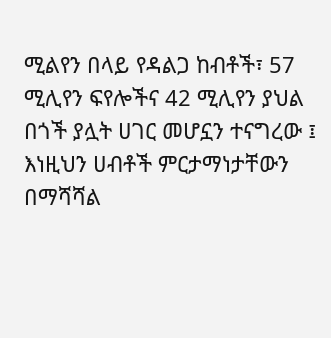ሚልየን በላይ የዳልጋ ከብቶች፣ 57 ሚሊየን ፍየሎችና 42 ሚሊየን ያህል በጎች ያሏት ሀገር መሆኗን ተናግረው ፤ እነዚህን ሀብቶች ምርታማነታቸውን በማሻሻል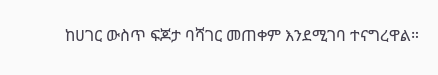ከሀገር ውስጥ ፍጆታ ባሻገር መጠቀም እንደሚገባ ተናግረዋል።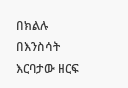በክልሉ በእንስሳት እርባታው ዘርፍ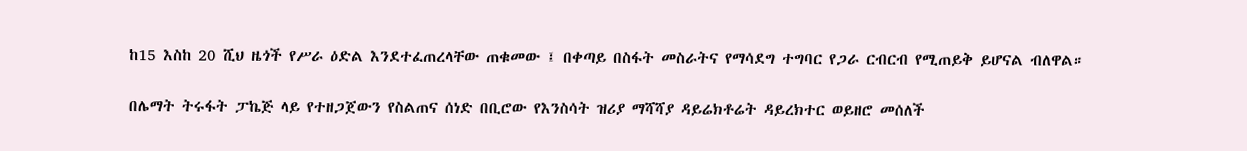ከ15 እስከ 20 ሺህ ዜጎች የሥራ ዕድል እንደተፈጠረላቸው ጠቁመው ፤ በቀጣይ በስፋት መስራትና የማሳደግ ተግባር የጋራ ርብርብ የሚጠይቅ ይሆናል ብለዋል።

በሌማት ትሩፋት ፓኬጅ ላይ የተዘጋጀውን የስልጠና ሰነድ በቢሮው የእንስሳት ዝሪያ ማሻሻያ ዳይሬክቶሬት ዳይረክተር ወይዘሮ መሰለች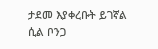ታደመ እያቀረቡት ይገኛል ሲል ቦንጋ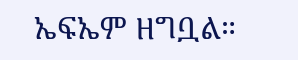ኤፍኤም ዘግቧል።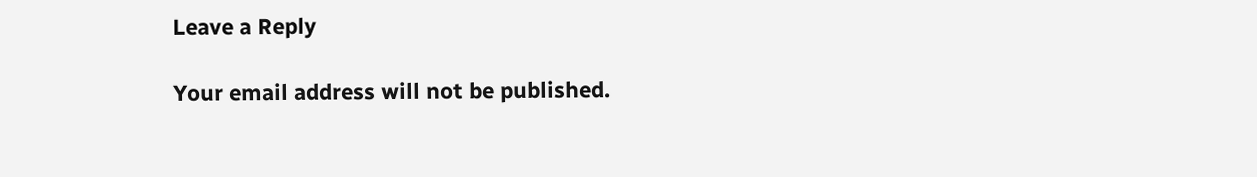Leave a Reply

Your email address will not be published.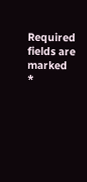Required fields are marked *